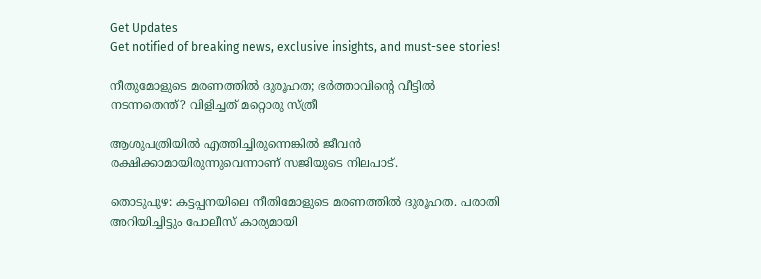Get Updates
Get notified of breaking news, exclusive insights, and must-see stories!

നീതുമോളുടെ മരണത്തില്‍ ദുരൂഹത; ഭര്‍ത്താവിന്റെ വീട്ടില്‍ നടന്നതെന്ത്? വിളിച്ചത് മറ്റൊരു സ്ത്രീ

ആശുപത്രിയില്‍ എത്തിച്ചിരുന്നെങ്കില്‍ ജീവന്‍ രക്ഷിക്കാമായിരുന്നുവെന്നാണ് സജിയുടെ നിലപാട്.

തൊടുപുഴ: കട്ടപ്പനയിലെ നീതിമോളുടെ മരണത്തില്‍ ദുരൂഹത. പരാതി അറിയിച്ചിട്ടും പോലീസ് കാര്യമായി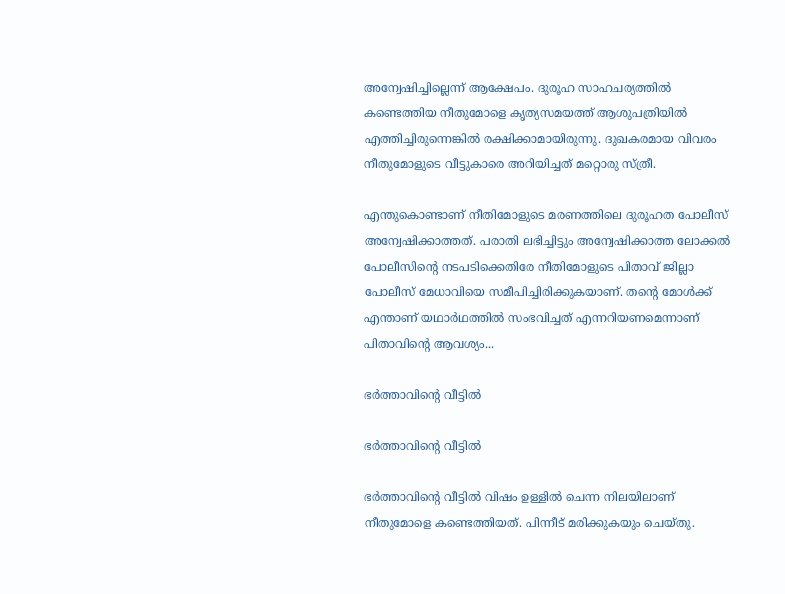അന്വേഷിച്ചില്ലെന്ന് ആക്ഷേപം. ദുരൂഹ സാഹചര്യത്തില്‍ കണ്ടെത്തിയ നീതുമോളെ കൃത്യസമയത്ത് ആശുപത്രിയില്‍ എത്തിച്ചിരുന്നെങ്കില്‍ രക്ഷിക്കാമായിരുന്നു. ദുഖകരമായ വിവരം നീതുമോളുടെ വീട്ടുകാരെ അറിയിച്ചത് മറ്റൊരു സ്ത്രീ.

എന്തുകൊണ്ടാണ് നീതിമോളുടെ മരണത്തിലെ ദുരൂഹത പോലീസ് അന്വേഷിക്കാത്തത്. പരാതി ലഭിച്ചിട്ടും അന്വേഷിക്കാത്ത ലോക്കല്‍ പോലീസിന്റെ നടപടിക്കെതിരേ നീതിമോളുടെ പിതാവ് ജില്ലാ പോലീസ് മേധാവിയെ സമീപിച്ചിരിക്കുകയാണ്. തന്റെ മോള്‍ക്ക് എന്താണ് യഥാര്‍ഥത്തില്‍ സംഭവിച്ചത് എന്നറിയണമെന്നാണ് പിതാവിന്റെ ആവശ്യം...

ഭര്‍ത്താവിന്റെ വീട്ടില്‍

ഭര്‍ത്താവിന്റെ വീട്ടില്‍

ഭര്‍ത്താവിന്റെ വീട്ടില്‍ വിഷം ഉള്ളില്‍ ചെന്ന നിലയിലാണ് നീതുമോളെ കണ്ടെത്തിയത്. പിന്നീട് മരിക്കുകയും ചെയ്തു.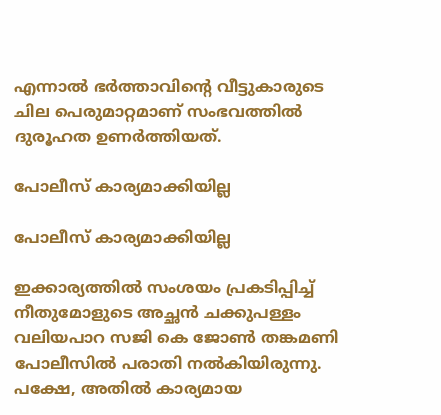എന്നാല്‍ ഭര്‍ത്താവിന്റെ വീട്ടുകാരുടെ ചില പെരുമാറ്റമാണ് സംഭവത്തില്‍ ദുരൂഹത ഉണര്‍ത്തിയത്.

പോലീസ് കാര്യമാക്കിയില്ല

പോലീസ് കാര്യമാക്കിയില്ല

ഇക്കാര്യത്തില്‍ സംശയം പ്രകടിപ്പിച്ച് നീതുമോളുടെ അച്ഛന്‍ ചക്കുപള്ളം വലിയപാറ സജി കെ ജോണ്‍ തങ്കമണി പോലീസില്‍ പരാതി നല്‍കിയിരുന്നു. പക്ഷേ, അതില്‍ കാര്യമായ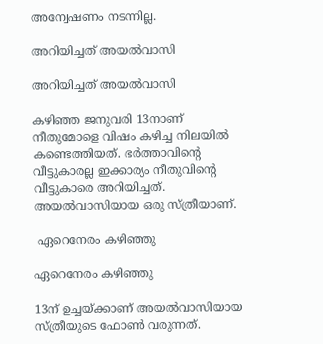അന്വേഷണം നടന്നില്ല.

അറിയിച്ചത് അയല്‍വാസി

അറിയിച്ചത് അയല്‍വാസി

കഴിഞ്ഞ ജനുവരി 13നാണ് നീതുമോളെ വിഷം കഴിച്ച നിലയില്‍ കണ്ടെത്തിയത്. ഭര്‍ത്താവിന്റെ വീട്ടുകാരല്ല ഇക്കാര്യം നീതുവിന്റെ വീട്ടുകാരെ അറിയിച്ചത്. അയല്‍വാസിയായ ഒരു സ്ത്രീയാണ്.

 ഏറെനേരം കഴിഞ്ഞു

ഏറെനേരം കഴിഞ്ഞു

13ന് ഉച്ചയ്ക്കാണ് അയല്‍വാസിയായ സ്ത്രീയുടെ ഫോണ്‍ വരുന്നത്.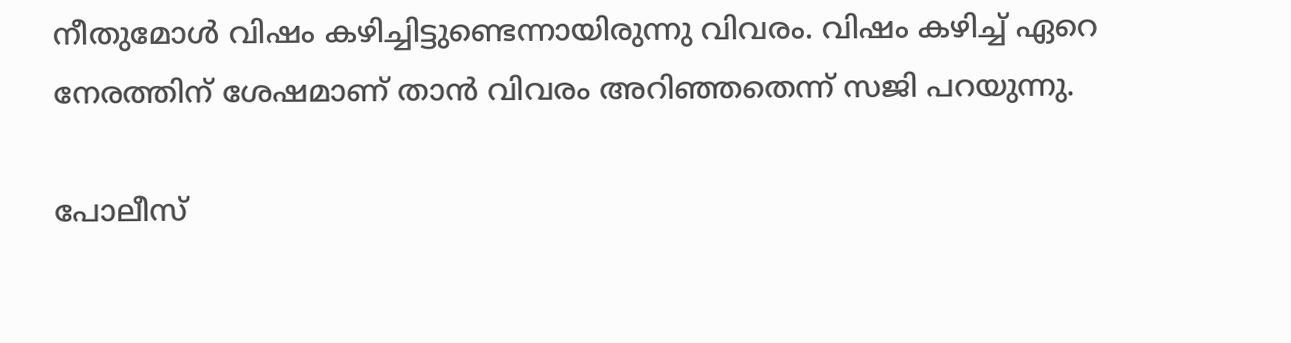നീതുമോള്‍ വിഷം കഴിച്ചിട്ടുണ്ടെന്നായിരുന്നു വിവരം. വിഷം കഴിച്ച് ഏറെ നേരത്തിന് ശേഷമാണ് താന്‍ വിവരം അറിഞ്ഞതെന്ന് സജി പറയുന്നു.

പോലീസ്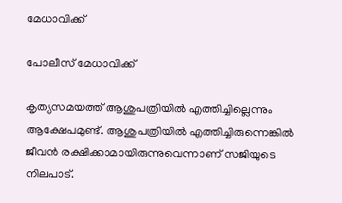മേധാവിക്ക്

പോലീസ് മേധാവിക്ക്

കൃത്യസമയത്ത് ആശുപത്രിയില്‍ എത്തിച്ചില്ലെന്നും ആക്ഷേപമുണ്ട്. ആശുപത്രിയില്‍ എത്തിച്ചിരുന്നെങ്കില്‍ ജീവന്‍ രക്ഷിക്കാമായിരുന്നുവെന്നാണ് സജിയുടെ നിലപാട്.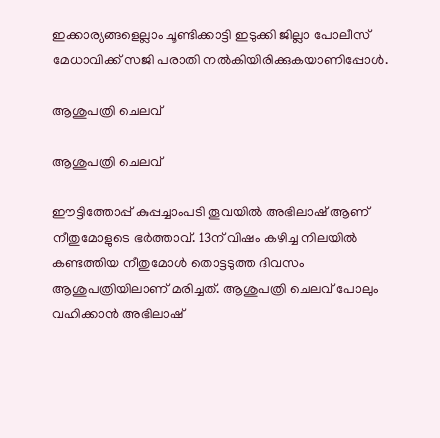ഇക്കാര്യങ്ങളെല്ലാം ചൂണ്ടിക്കാട്ടി ഇടുക്കി ജില്ലാ പോലീസ് മേധാവിക്ക് സജി പരാതി നല്‍കിയിരിക്കുകയാണിപ്പോള്‍.

ആശുപത്രി ചെലവ്

ആശുപത്രി ചെലവ്

ഈട്ടിത്തോപ്പ് കുപ്പച്ചാംപടി തൂവയില്‍ അഭിലാഷ് ആണ് നീതുമോളുടെ ഭര്‍ത്താവ്. 13ന് വിഷം കഴിച്ച നിലയില്‍ കണ്ടത്തിയ നീതുമോള്‍ തൊട്ടടുത്ത ദിവസം ആശുപത്രിയിലാണ് മരിച്ചത്. ആശുപത്രി ചെലവ് പോലും വഹിക്കാന്‍ അഭിലാഷ്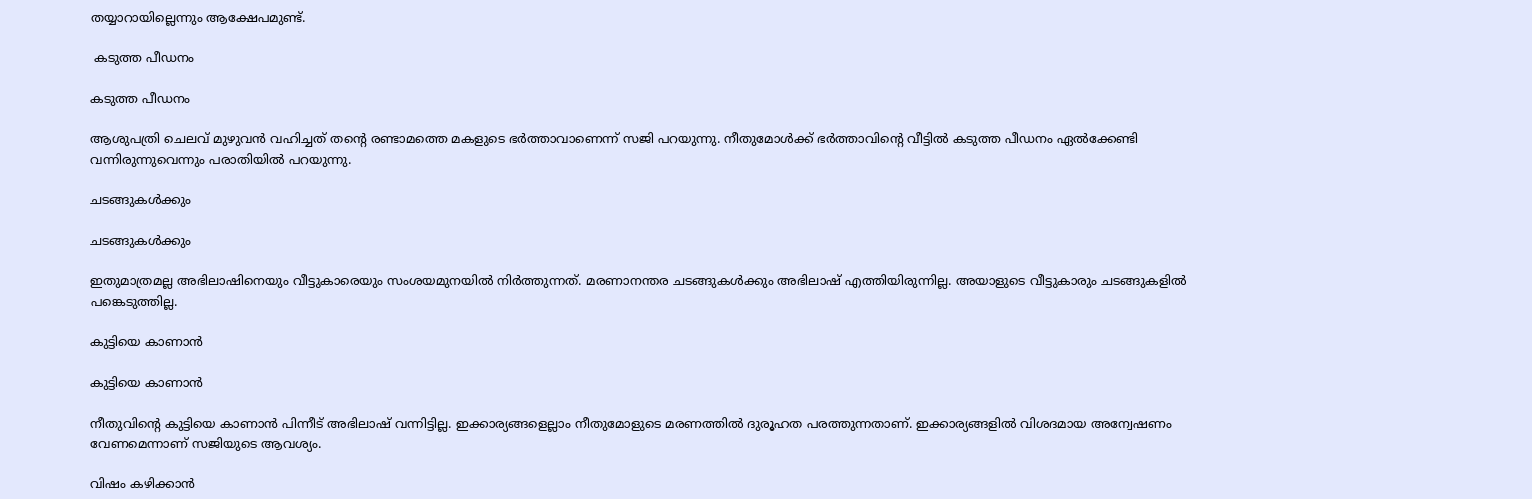തയ്യാറായില്ലെന്നും ആക്ഷേപമുണ്ട്.

 കടുത്ത പീഡനം

കടുത്ത പീഡനം

ആശുപത്രി ചെലവ് മുഴുവന്‍ വഹിച്ചത് തന്റെ രണ്ടാമത്തെ മകളുടെ ഭര്‍ത്താവാണെന്ന് സജി പറയുന്നു. നീതുമോള്‍ക്ക് ഭര്‍ത്താവിന്റെ വീട്ടില്‍ കടുത്ത പീഡനം ഏല്‍ക്കേണ്ടി വന്നിരുന്നുവെന്നും പരാതിയില്‍ പറയുന്നു.

ചടങ്ങുകള്‍ക്കും

ചടങ്ങുകള്‍ക്കും

ഇതുമാത്രമല്ല അഭിലാഷിനെയും വീട്ടുകാരെയും സംശയമുനയില്‍ നിര്‍ത്തുന്നത്. മരണാനന്തര ചടങ്ങുകള്‍ക്കും അഭിലാഷ് എത്തിയിരുന്നില്ല. അയാളുടെ വീട്ടുകാരും ചടങ്ങുകളില്‍ പങ്കെടുത്തില്ല.

കുട്ടിയെ കാണാന്‍

കുട്ടിയെ കാണാന്‍

നീതുവിന്റെ കുട്ടിയെ കാണാന്‍ പിന്നീട് അഭിലാഷ് വന്നിട്ടില്ല. ഇക്കാര്യങ്ങളെല്ലാം നീതുമോളുടെ മരണത്തില്‍ ദുരൂഹത പരത്തുന്നതാണ്. ഇക്കാര്യങ്ങളില്‍ വിശദമായ അന്വേഷണം വേണമെന്നാണ് സജിയുടെ ആവശ്യം.

വിഷം കഴിക്കാന്‍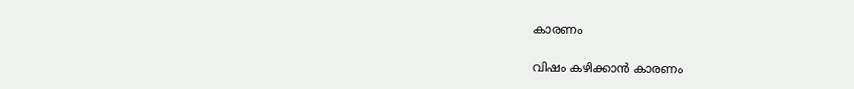കാരണം

വിഷം കഴിക്കാന്‍ കാരണം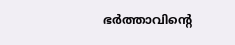ഭര്‍ത്താവിന്റെ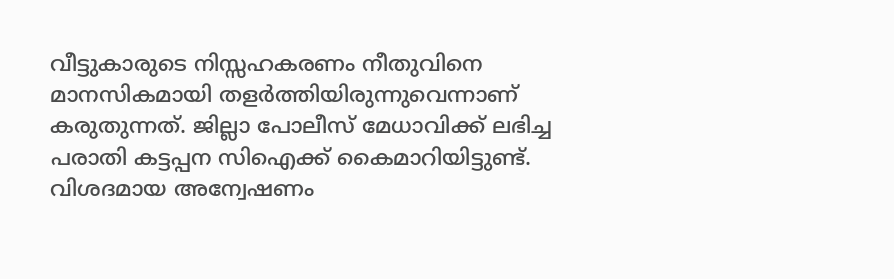വീട്ടുകാരുടെ നിസ്സഹകരണം നീതുവിനെ മാനസികമായി തളര്‍ത്തിയിരുന്നുവെന്നാണ് കരുതുന്നത്. ജില്ലാ പോലീസ് മേധാവിക്ക് ലഭിച്ച പരാതി കട്ടപ്പന സിഐക്ക് കൈമാറിയിട്ടുണ്ട്. വിശദമായ അന്വേഷണം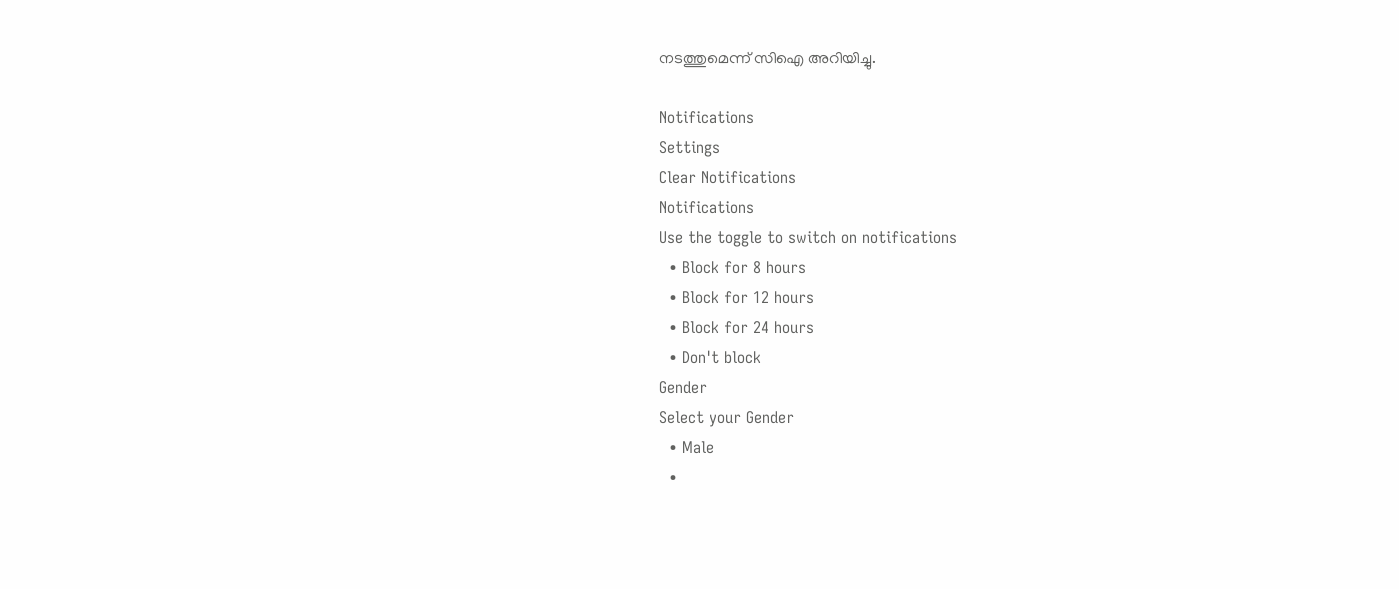നടത്തുമെന്ന് സിഐ അറിയിച്ചു.

Notifications
Settings
Clear Notifications
Notifications
Use the toggle to switch on notifications
  • Block for 8 hours
  • Block for 12 hours
  • Block for 24 hours
  • Don't block
Gender
Select your Gender
  • Male
  •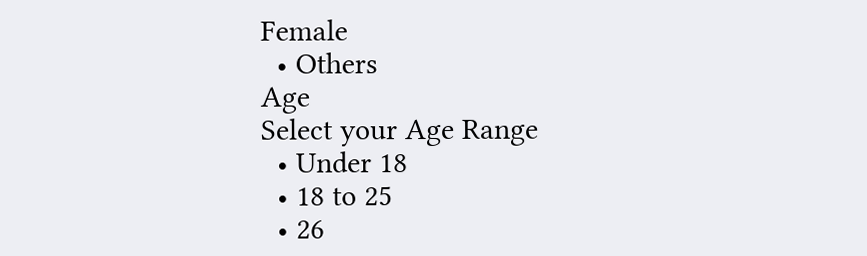Female
  • Others
Age
Select your Age Range
  • Under 18
  • 18 to 25
  • 26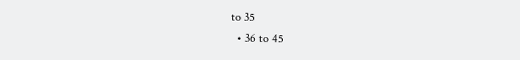to 35
  • 36 to 45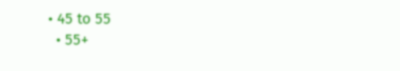• 45 to 55
  • 55+